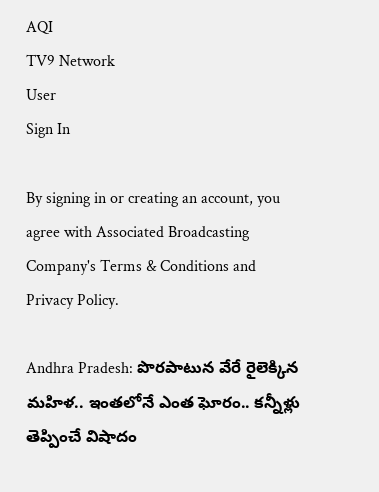AQI
TV9 Network
User
Sign In

By signing in or creating an account, you agree with Associated Broadcasting Company's Terms & Conditions and Privacy Policy.

Andhra Pradesh: పొరపాటున వేరే రైలెక్కిన మహిళ.. ఇంతలోనే ఎంత ఘోరం.. కన్నీళ్లు తెప్పించే విషాదం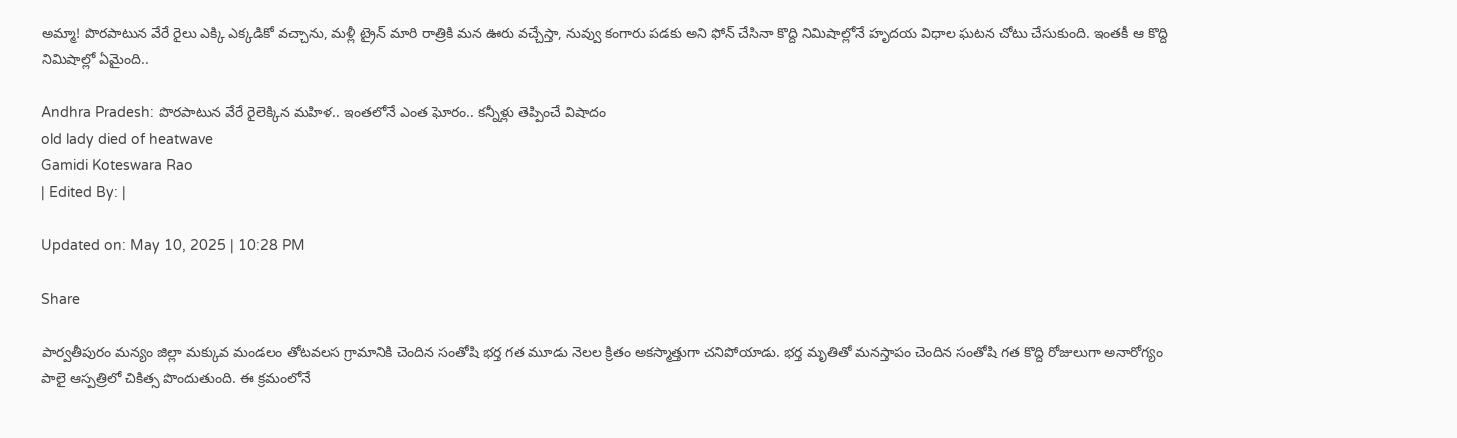అమ్మా! పొరపాటున వేరే రైలు ఎక్కి ఎక్కడికో వచ్చాను, మళ్లీ ట్రైన్ మారి రాత్రికి మన ఊరు వచ్చేస్తా, నువ్వు కంగారు పడకు అని ఫోన్ చేసినా కొద్ది నిమిషాల్లోనే హృదయ విధాల ఘటన చోటు చేసుకుంది. ఇంతకీ ఆ కొద్ది నిమిషాల్లో ఏమైంది..

Andhra Pradesh: పొరపాటున వేరే రైలెక్కిన మహిళ.. ఇంతలోనే ఎంత ఘోరం.. కన్నీళ్లు తెప్పించే విషాదం
old lady died of heatwave
Gamidi Koteswara Rao
| Edited By: |

Updated on: May 10, 2025 | 10:28 PM

Share

పార్వతీపురం మన్యం జిల్లా మక్కువ మండలం తోటవలస గ్రామానికి చెందిన సంతోషి భర్త గత మూడు నెలల క్రితం అకస్మాత్తుగా చనిపోయాడు. భర్త మృతితో మనస్తాపం చెందిన సంతోషి గత కొద్ది రోజులుగా అనారోగ్యం పాలై ఆస్పత్రిలో చికిత్స పొందుతుంది. ఈ క్రమంలోనే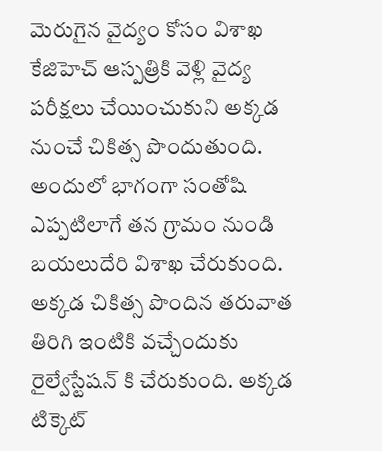మెరుగైన వైద్యం కోసం విశాఖ కేజిహెచ్ ఆస్పత్రికి వెళ్లి వైద్య పరీక్షలు చేయించుకుని అక్కడ నుంచే చికిత్స పొందుతుంది. అందులో భాగంగా సంతోషి ఎప్పటిలాగే తన గ్రామం నుండి బయలుదేరి విశాఖ చేరుకుంది. అక్కడ చికిత్స పొందిన తరువాత తిరిగి ఇంటికి వచ్చేందుకు రైల్వేస్టేషన్ కి చేరుకుంది. అక్కడ టిక్కెట్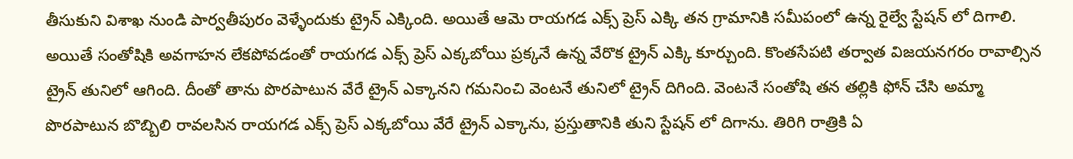తీసుకుని విశాఖ నుండి పార్వతీపురం వెళ్ళేందుకు ట్రైన్ ఎక్కింది. అయితే ఆమె రాయగడ ఎక్స్ ప్రెస్ ఎక్కి తన గ్రామానికి సమీపంలో ఉన్న రైల్వే స్టేషన్ లో దిగాలి. అయితే సంతోషికి అవగాహన లేకపోవడంతో రాయగడ ఎక్స్ ప్రెస్ ఎక్కబోయి ప్రక్కనే ఉన్న వేరొక ట్రైన్ ఎక్కి కూర్చుంది. కొంతసేపటి తర్వాత విజయనగరం రావాల్సిన ట్రైన్ తునిలో ఆగింది. దీంతో తాను పొరపాటున వేరే ట్రైన్ ఎక్కానని గమనించి వెంటనే తునిలో ట్రైన్ దిగింది. వెంటనే సంతోషి తన తల్లికి ఫోన్ చేసి అమ్మా పొరపాటున బొబ్బిలి రావలసిన రాయగడ ఎక్స్ ప్రెస్ ఎక్కబోయి వేరే ట్రైన్ ఎక్కాను, ప్రస్తుతానికి తుని స్టేషన్ లో దిగాను. తిరిగి రాత్రికి ఏ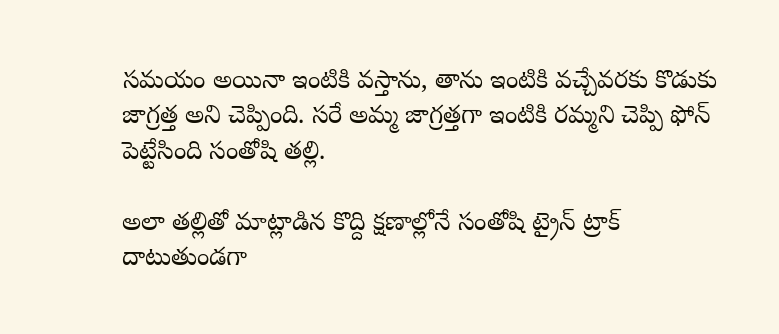సమయం అయినా ఇంటికి వస్తాను, తాను ఇంటికి వచ్చేవరకు కొడుకు జాగ్రత్త అని చెప్పింది. సరే అమ్మ జాగ్రత్తగా ఇంటికి రమ్మని చెప్పి ఫోన్ పెట్టేసింది సంతోషి తల్లి.

అలా తల్లితో మాట్లాడిన కొద్ది క్షణాల్లోనే సంతోషి ట్రైన్ ట్రాక్ దాటుతుండగా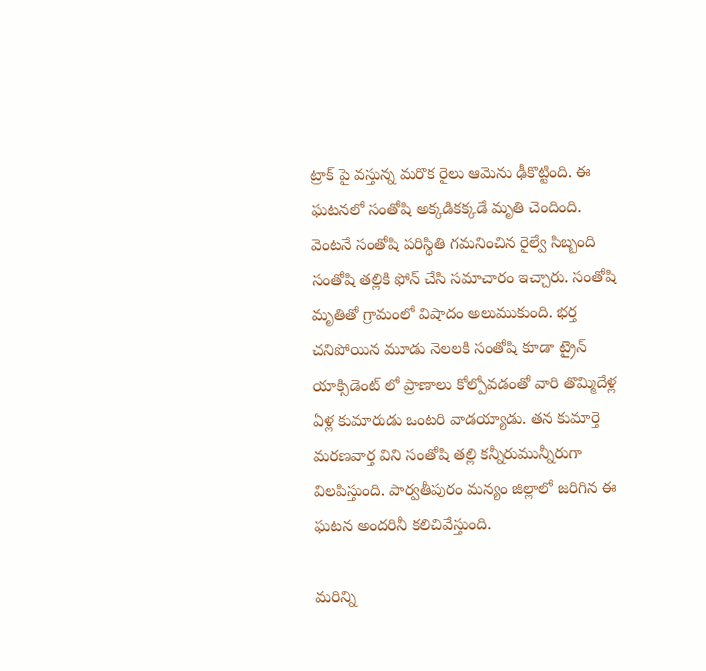ట్రాక్ పై వస్తున్న మరొక రైలు ఆమెను ఢీకొట్టింది. ఈ ఘటనలో సంతోషి అక్కడికక్కడే మృతి చెందింది. వెంటనే సంతోషి పరిస్థితి గమనించిన రైల్వే సిబ్బంది సంతోషి తల్లికి ఫోన్ చేసి సమాచారం ఇచ్చారు. సంతోషి మృతితో గ్రామంలో విషాదం అలుముకుంది. భర్త చనిపోయిన మూడు నెలలకి సంతోషి కూడా ట్రైన్ యాక్సిడెంట్ లో ప్రాణాలు కోల్పోవడంతో వారి తొమ్మిదేళ్ల ఏళ్ల కుమారుడు ఒంటరి వాడయ్యాడు. తన కుమార్తె మరణవార్త విని సంతోషి తల్లి కన్నీరుమున్నీరుగా విలపిస్తుంది. పార్వతీపురం మన్యం జిల్లాలో జరిగిన ఈ ఘటన అందరినీ కలిచివేస్తుంది.

మరిన్ని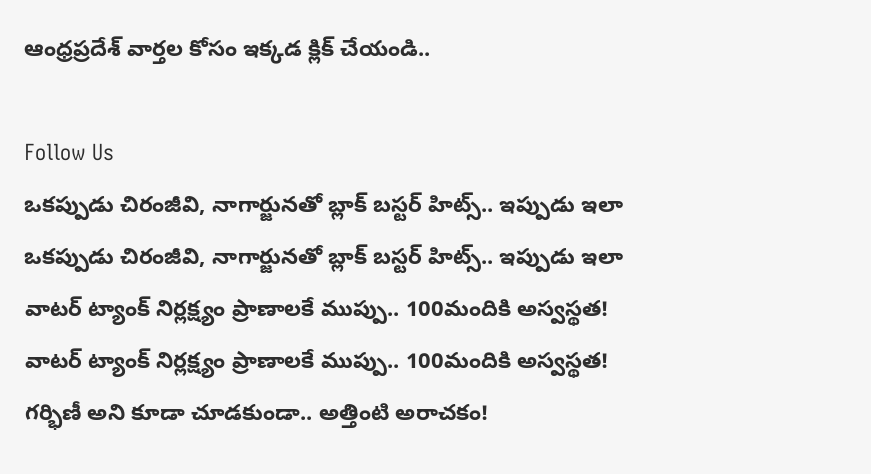ఆంధ్రప్రదేశ్ వార్తల కోసం ఇక్కడ క్లిక్ చేయండి..

Follow Us
ఒకప్పుడు చిరంజీవి, నాగార్జునతో బ్లాక్ బస్టర్ హిట్స్.. ఇప్పుడు ఇలా
ఒకప్పుడు చిరంజీవి, నాగార్జునతో బ్లాక్ బస్టర్ హిట్స్.. ఇప్పుడు ఇలా
వాటర్ ట్యాంక్ నిర్లక్ష్యం ప్రాణాలకే ముప్పు.. 100మందికి అస్వస్థత!
వాటర్ ట్యాంక్ నిర్లక్ష్యం ప్రాణాలకే ముప్పు.. 100మందికి అస్వస్థత!
గర్భిణీ అని కూడా చూడకుండా.. అత్తింటి అరాచకం!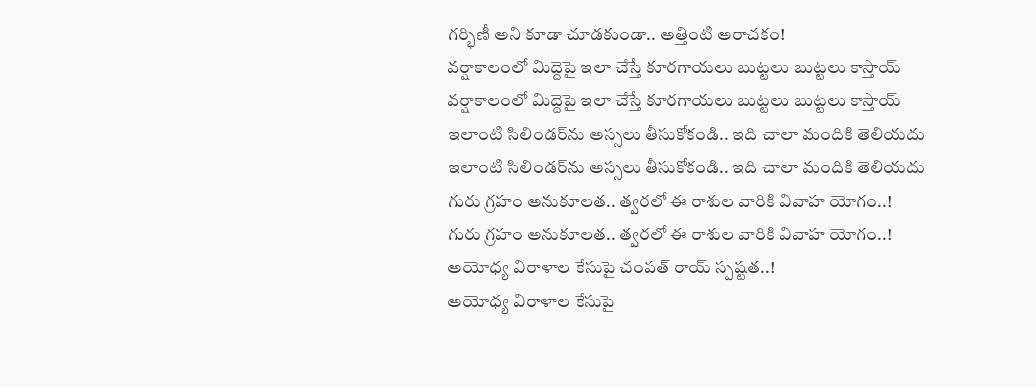గర్భిణీ అని కూడా చూడకుండా.. అత్తింటి అరాచకం!
వర్షాకాలంలో మిద్దెపై ఇలా చేస్తే కూరగాయలు బుట్టలు బుట్టలు కాస్తాయ్
వర్షాకాలంలో మిద్దెపై ఇలా చేస్తే కూరగాయలు బుట్టలు బుట్టలు కాస్తాయ్
ఇలాంటి సిలిండర్‌ను అస్సలు తీసుకోకండి.. ఇది చాలా మందికి తెలియదు
ఇలాంటి సిలిండర్‌ను అస్సలు తీసుకోకండి.. ఇది చాలా మందికి తెలియదు
గురు గ్రహం అనుకూలత.. త్వరలో ఈ రాశుల వారికి వివాహ యోగం..!
గురు గ్రహం అనుకూలత.. త్వరలో ఈ రాశుల వారికి వివాహ యోగం..!
అయోధ్య విరాళాల కేసుపై చంపత్ రాయ్ స్పష్టత..!
అయోధ్య విరాళాల కేసుపై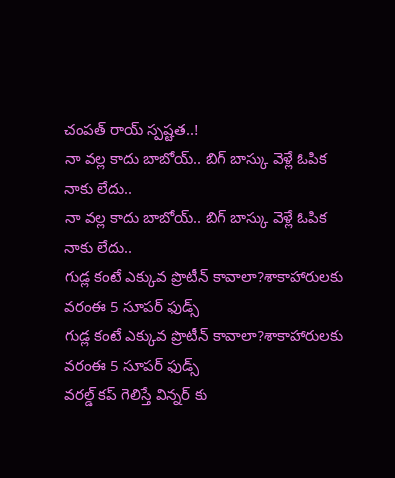చంపత్ రాయ్ స్పష్టత..!
నా వల్ల కాదు బాబోయ్.. బిగ్ బాస్కు వెళ్లే ఓపిక నాకు లేదు..
నా వల్ల కాదు బాబోయ్.. బిగ్ బాస్కు వెళ్లే ఓపిక నాకు లేదు..
గుడ్ల కంటే ఎక్కువ ప్రొటీన్ కావాలా?శాకాహారులకు వరంఈ 5 సూపర్ ఫుడ్స్
గుడ్ల కంటే ఎక్కువ ప్రొటీన్ కావాలా?శాకాహారులకు వరంఈ 5 సూపర్ ఫుడ్స్
వరల్డ్ కప్ గెలిస్తే విన్నర్ కు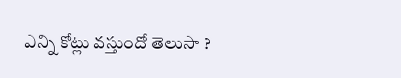ఎన్ని కోట్లు వస్తుందో తెలుసా ?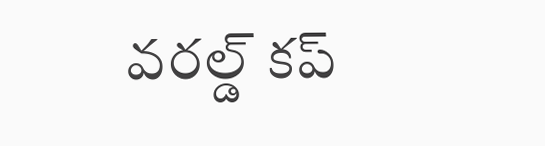వరల్డ్ కప్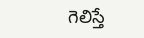గెలిస్తే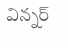విన్నర్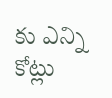కు ఎన్ని కోట్లు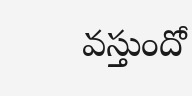వస్తుందో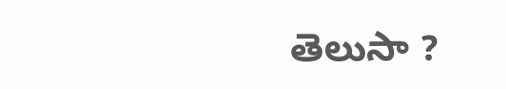తెలుసా ?